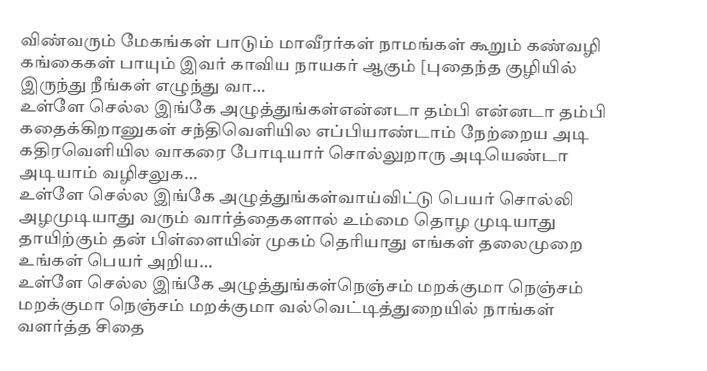விண்வரும் மேகங்கள் பாடும் மாவீரர்கள் நாமங்கள் கூறும் கண்வழி கங்கைகள் பாயும் இவர் காவிய நாயகர் ஆகும் [புதைந்த குழியில் இருந்து நீங்கள் எழுந்து வா…
உள்ளே செல்ல இங்கே அழுத்துங்கள்என்னடா தம்பி என்னடா தம்பி கதைக்கிறானுகள் சந்திவெளியில எப்பியாண்டாம் நேற்றைய அடி கதிரவெளியில வாகரை போடியார் சொல்லுறாரு அடியெண்டா அடியாம் வழிசலுக…
உள்ளே செல்ல இங்கே அழுத்துங்கள்வாய்விட்டு பெயர் சொல்லி அழமுடியாது வரும் வார்த்தைகளால் உம்மை தொழ முடியாது தாயிற்கும் தன் பிள்ளையின் முகம் தெரியாது எங்கள் தலைமுறை உங்கள் பெயர் அறிய…
உள்ளே செல்ல இங்கே அழுத்துங்கள்நெஞ்சம் மறக்குமா நெஞ்சம் மறக்குமா நெஞ்சம் மறக்குமா வல்வெட்டித்துறையில் நாங்கள் வளர்த்த சிதை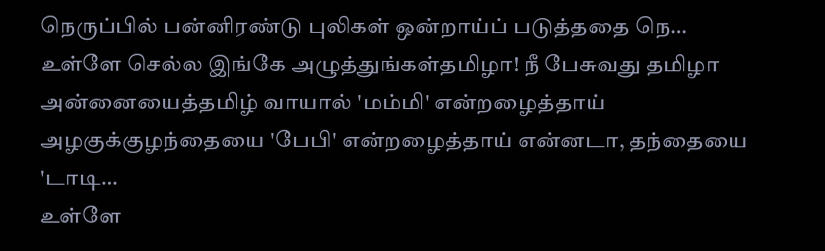நெருப்பில் பன்னிரண்டு புலிகள் ஒன்றாய்ப் படுத்ததை நெ…
உள்ளே செல்ல இங்கே அழுத்துங்கள்தமிழா! நீ பேசுவது தமிழா அன்னையைத்தமிழ் வாயால் 'மம்மி' என்றழைத்தாய் அழகுக்குழந்தையை 'பேபி' என்றழைத்தாய் என்னடா, தந்தையை 'டாடி…
உள்ளே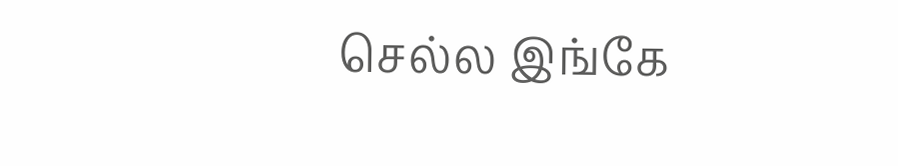செல்ல இங்கே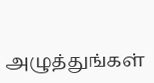அழுத்துங்கள்